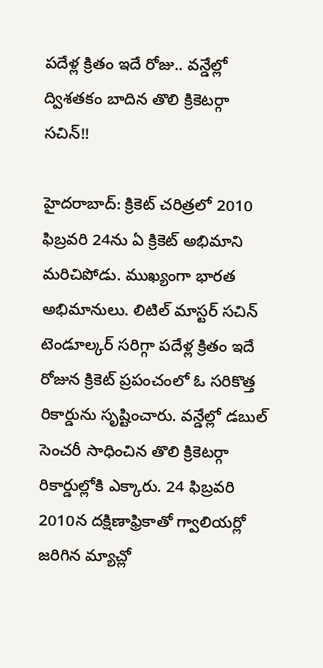పదేళ్ల క్రితం ఇదే రోజు.. వన్డేల్లో ద్విశతకం బాదిన తొలి క్రికెటర్గా సచిన్!!

హైదరాబాద్: క్రికెట్ చరిత్రలో 2010 ఫిబ్రవరి 24ను ఏ క్రికెట్ అభిమాని మరిచిపోడు. ముఖ్యంగా భారత అభిమానులు. లిటిల్ మాస్టర్ సచిన్ టెండూల్కర్ సరిగ్గా పదేళ్ల క్రితం ఇదే రోజున క్రికెట్ ప్రపంచంలో ఓ సరికొత్త రికార్డును సృష్టించారు. వన్డేల్లో డబుల్ సెంచరీ సాధించిన తొలి క్రికెటర్గా రికార్డుల్లోకి ఎక్కారు. 24 ఫిబ్రవరి 2010న దక్షిణాఫ్రికాతో గ్వాలియర్లో జరిగిన మ్యాచ్లో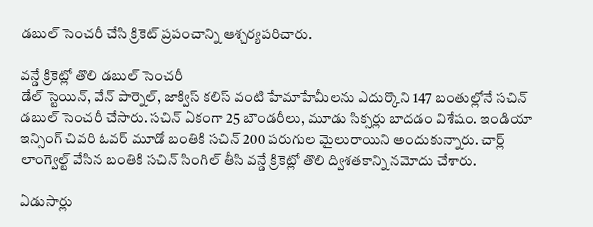డబుల్ సెంచరీ చేసి క్రికెట్ ప్రపంచాన్ని ఆశ్చర్యపరిచారు.

వన్డే క్రికెట్లో తొలి డబుల్ సెంచరీ
డేల్ స్టెయిన్, వేన్ పార్నెల్, జాక్విస్ కలిస్ వంటి హేమాహేమీలను ఎదుర్కొని 147 బంతుల్లోనే సచిన్ డబుల్ సెంచరీ చేసారు. సచిన్ ఏకంగా 25 బౌండరీలు, మూడు సిక్సర్లు బాదడం విశేషం. ఇండియా ఇన్సింగ్ చివరి ఓవర్ మూడో బంతికి సచిన్ 200 పరుగుల మైలురాయిని అందుకున్నారు. చార్ల్ లాంగ్వెల్ట్ వేసిన బంతికి సచిన్ సింగిల్ తీసి వన్డే క్రికెట్లో తొలి ద్విశతకాన్ని నమోదు చేశారు.

ఏడుసార్లు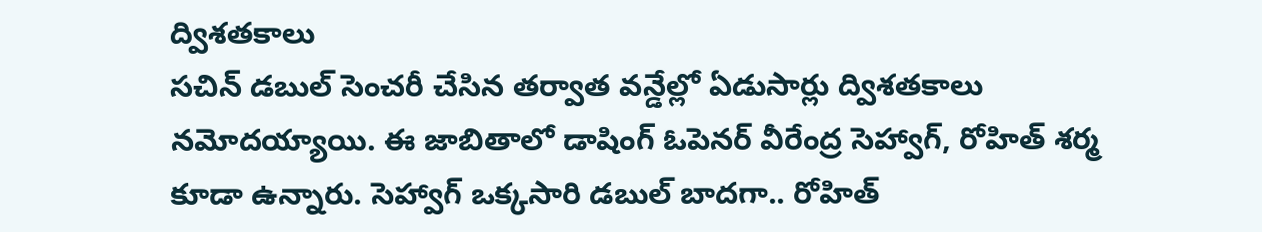ద్విశతకాలు
సచిన్ డబుల్ సెంచరీ చేసిన తర్వాత వన్డేల్లో ఏడుసార్లు ద్విశతకాలు నమోదయ్యాయి. ఈ జాబితాలో డాషింగ్ ఓపెనర్ వీరేంద్ర సెహ్వాగ్, రోహిత్ శర్మ కూడా ఉన్నారు. సెహ్వాగ్ ఒక్కసారి డబుల్ బాదగా.. రోహిత్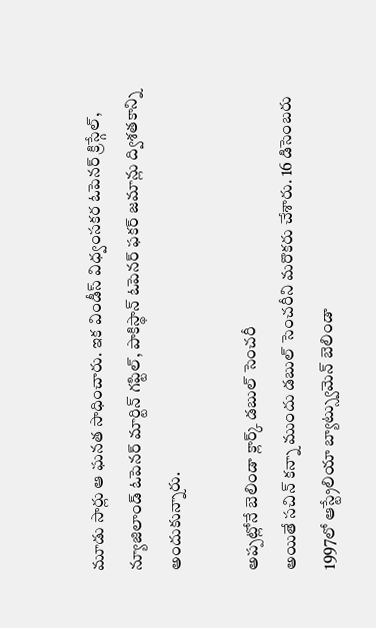మూడు సార్లు ఆ ఘనత సాధించారు. ఇక విండీస్ విధ్వంసకర ఓపెనర్ క్రిస్గేల్, న్యూజిలాండ్ ఓపెనర్ మార్టిన్ గప్టిల్, పాకిస్థాన్ ఓపెనర్ ఫకర్ జమాన్లు ద్విశతకాన్ని అందుకున్నారు.

అప్పట్లోనే బెలిండా క్లార్క్ డబుల్ సెంచరీ
అయితే సచిన్ కన్నా ముందు డబుల్ సెంచరీని మరొకరు చేశారు. 16 డిసెంబరు 1997లో ఆస్ట్రేలియా బ్యాట్స్వుమెన్ బెలిండా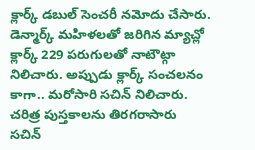క్లార్క్ డబుల్ సెంచరీ నమోదు చేసారు. డెన్మార్క్ మహిళలతో జరిగిన మ్యాచ్లో క్లార్క్ 229 పరుగులతో నాటౌట్గా నిలిచారు. అప్పుడు క్లార్క్ సంచలనం కాగా.. మరోసారి సచిన్ నిలిచారు.
చరిత్ర పుస్తకాలను తిరగరాసారు
సచిన్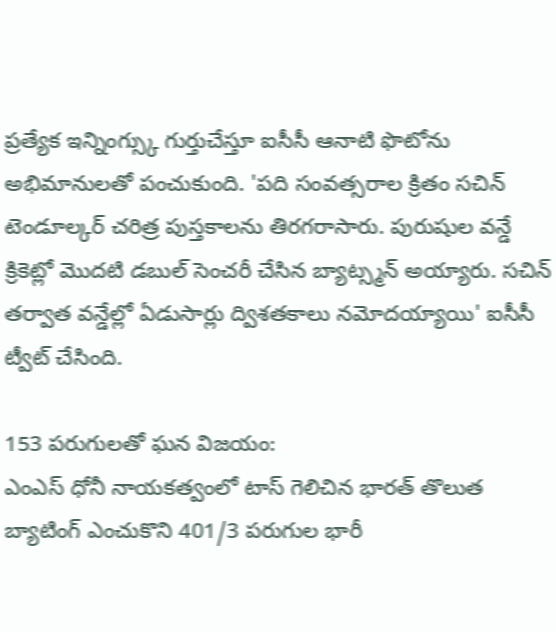ప్రత్యేక ఇన్నింగ్స్కు గుర్తుచేస్తూ ఐసీసీ ఆనాటి ఫొటోను అభిమానులతో పంచుకుంది. 'పది సంవత్సరాల క్రితం సచిన్ టెండూల్కర్ చరిత్ర పుస్తకాలను తిరగరాసారు. పురుషుల వన్డే క్రికెట్లో మొదటి డబుల్ సెంచరీ చేసిన బ్యాట్స్మన్ అయ్యారు. సచిన్ తర్వాత వన్డేల్లో ఏడుసార్లు ద్విశతకాలు నమోదయ్యాయి' ఐసీసీ ట్వీట్ చేసింది.

153 పరుగులతో ఘన విజయం:
ఎంఎస్ ధోనీ నాయకత్వంలో టాస్ గెలిచిన భారత్ తొలుత బ్యాటింగ్ ఎంచుకొని 401/3 పరుగుల భారీ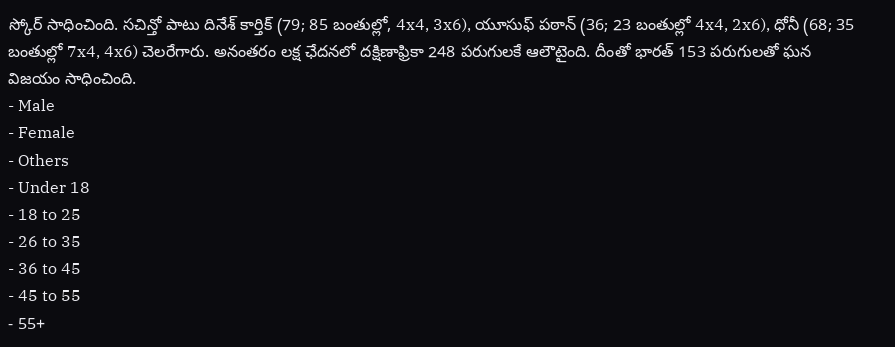స్కోర్ సాధించింది. సచిన్తో పాటు దినేశ్ కార్తిక్ (79; 85 బంతుల్లో, 4x4, 3x6), యూసుఫ్ పఠాన్ (36; 23 బంతుల్లో 4x4, 2x6), ధోనీ (68; 35 బంతుల్లో 7x4, 4x6) చెలరేగారు. అనంతరం లక్ష ఛేదనలో దక్షిణాఫ్రికా 248 పరుగులకే ఆలౌటైంది. దీంతో భారత్ 153 పరుగులతో ఘన విజయం సాధించింది.
- Male
- Female
- Others
- Under 18
- 18 to 25
- 26 to 35
- 36 to 45
- 45 to 55
- 55+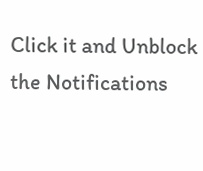Click it and Unblock the Notifications